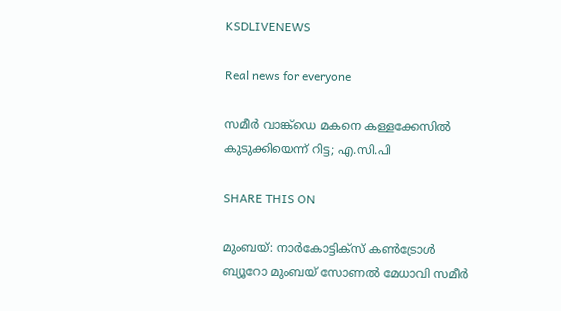KSDLIVENEWS

Real news for everyone

സമീര്‍ വാങ്ക്ഡെ മകനെ കള്ളക്കേസില്‍ കുടുക്കിയെന്ന് റിട്ട; എ.സി.പി

SHARE THIS ON

മുംബയ്: നാര്‍കോട്ടിക്സ് കണ്‍ട്രോള്‍ ബ്യൂറോ മുംബയ് സോണല്‍ മേധാവി സമീര്‍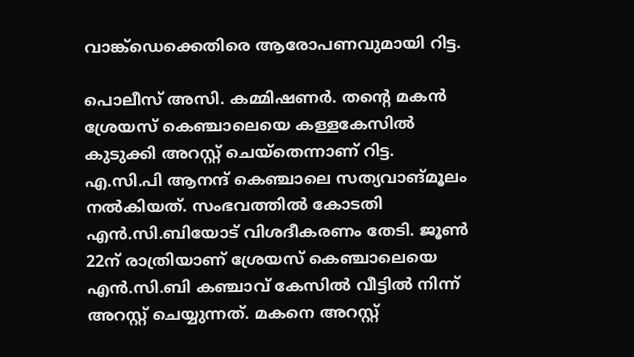വാങ്ക്ഡെക്കെതിരെ ആരോപണവുമായി റിട്ട.

പൊലീസ് അസി. കമ്മിഷണര്‍. തന്റെ മകന്‍ ശ്രേയസ് കെഞ്ചാലെയെ കള്ളകേസില്‍ കുടുക്കി അറസ്റ്റ് ചെയ്തെന്നാണ് റിട്ട. എ.സി.പി ആനന്ദ് കെഞ്ചാലെ സത്യവാങ്മൂലം നല്‍കിയത്. സംഭവത്തില്‍ കോടതി എന്‍.സി.ബിയോട് വിശദീകരണം തേടി. ജൂണ്‍ 22ന് രാത്രിയാണ് ശ്രേയസ് കെഞ്ചാലെയെ എന്‍.സി.ബി കഞ്ചാവ് കേസില്‍ വീട്ടില്‍ നിന്ന് അറസ്റ്റ് ചെയ്യുന്നത്. മകനെ അറസ്റ്റ്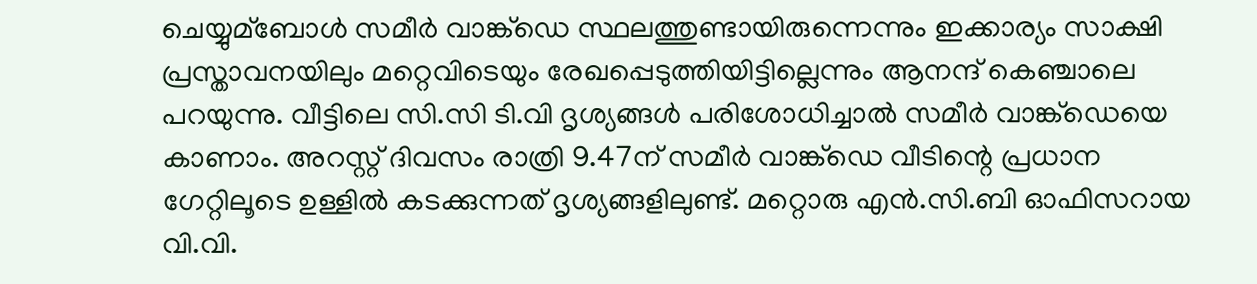ചെയ്യുമ്ബോള്‍ സമീര്‍ വാങ്ക്ഡെ സ്ഥലത്തുണ്ടായിരുന്നെന്നും ഇക്കാര്യം സാക്ഷി പ്രസ്താവനയിലും മറ്റെവിടെയും രേഖപ്പെടുത്തിയിട്ടില്ലെന്നും ആനന്ദ് കെഞ്ചാലെ പറയുന്നു. വീട്ടിലെ സി.സി ടി.വി ദൃശ്യങ്ങള്‍ പരിശോധിച്ചാല്‍ സമീര്‍ വാങ്ക്ഡെയെ കാണാം. അറസ്റ്റ് ദിവസം രാത്രി 9.47ന് സമീര്‍ വാങ്ക്ഡെ വീടിന്റെ പ്രധാന ഗേറ്റിലൂടെ ഉള്ളില്‍ കടക്കുന്നത് ദൃശ്യങ്ങളിലുണ്ട്. മറ്റൊരു എന്‍.സി.ബി ഓഫിസറായ വി.വി.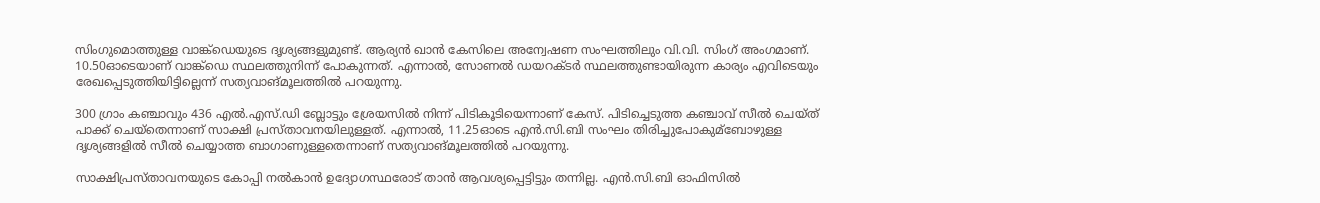സിംഗുമൊത്തുള്ള വാങ്ക്ഡെയുടെ ദൃശ്യങ്ങളുമുണ്ട്. ആര്യന്‍ ഖാന്‍ കേസിലെ അന്വേഷണ സംഘത്തിലും വി.വി. സിംഗ് അംഗമാണ്. 10.50ഓടെയാണ് വാങ്ക്ഡെ സ്ഥലത്തുനിന്ന് പോകുന്നത്. എന്നാല്‍, സോണല്‍ ഡയറക്ടര്‍ സ്ഥലത്തുണ്ടായിരുന്ന കാര്യം എവിടെയും രേഖപ്പെടുത്തിയിട്ടില്ലെന്ന് സത്യവാങ്മൂലത്തില്‍ പറയുന്നു.

300 ഗ്രാം കഞ്ചാവും 436 എല്‍.എസ്.ഡി ബ്ലോട്ടും ശ്രേയസില്‍ നിന്ന് പിടികൂടിയെന്നാണ് കേസ്. പിടിച്ചെടുത്ത കഞ്ചാവ് സീല്‍ ചെയ്ത് പാക്ക് ചെയ്‌തെന്നാണ് സാക്ഷി പ്രസ്താവനയിലുള്ളത്. എന്നാല്‍, 11.25ഓടെ എന്‍.സി.ബി സംഘം തിരിച്ചുപോകുമ്ബോഴുള്ള ദൃശ്യങ്ങളില്‍ സീല്‍ ചെയ്യാത്ത ബാഗാണുള്ളതെന്നാണ് സത്യവാങ്മൂലത്തില്‍ പറയുന്നു.

സാക്ഷിപ്രസ്താവനയുടെ കോപ്പി നല്‍കാന്‍ ഉദ്യോഗസ്ഥരോട് താന്‍ ആവശ്യപ്പെട്ടിട്ടും തന്നില്ല. എന്‍.സി.ബി ഓഫിസില്‍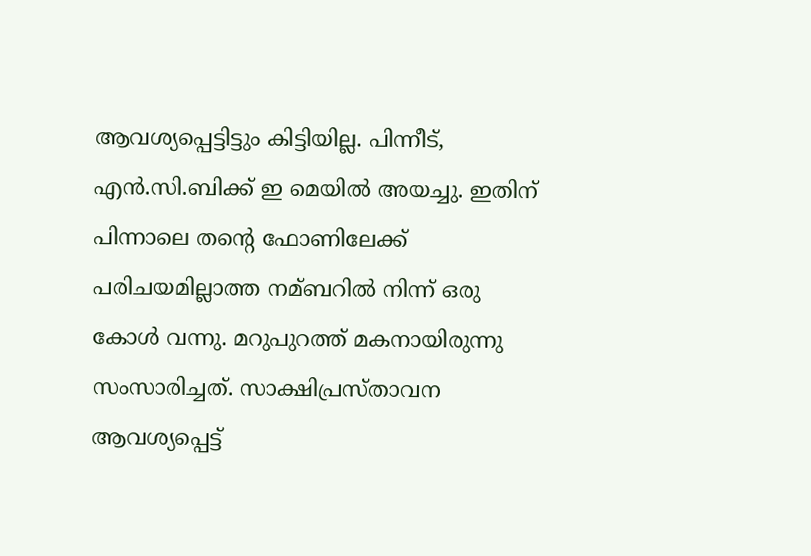ആവശ്യപ്പെട്ടിട്ടും കിട്ടിയില്ല. പിന്നീട്, എന്‍.സി.ബിക്ക് ഇ മെയില്‍ അയച്ചു. ഇതിന് പിന്നാലെ തന്‍റെ ഫോണിലേക്ക് പരിചയമില്ലാത്ത നമ്ബറില്‍ നിന്ന് ഒരു കോള്‍ വന്നു. മറുപുറത്ത് മകനായിരുന്നു സംസാരിച്ചത്. സാക്ഷിപ്രസ്താവന ആവശ്യപ്പെട്ട്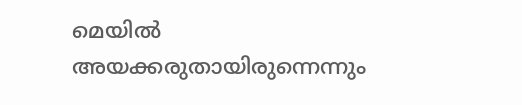മെയില്‍ അയക്കരുതായിരുന്നെന്നും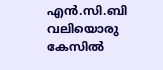എന്‍.സി.ബി വലിയൊരു കേസില്‍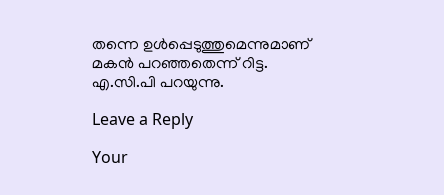തന്നെ ഉള്‍പ്പെടുത്തുമെന്നുമാണ് മകന്‍ പറഞ്ഞതെന്ന് റിട്ട. എ.സി.പി പറയുന്നു.

Leave a Reply

Your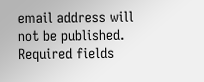email address will not be published. Required fields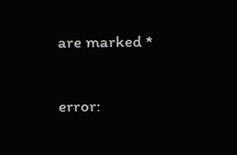are marked *

error: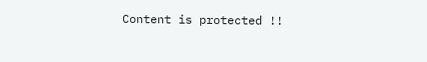Content is protected !!